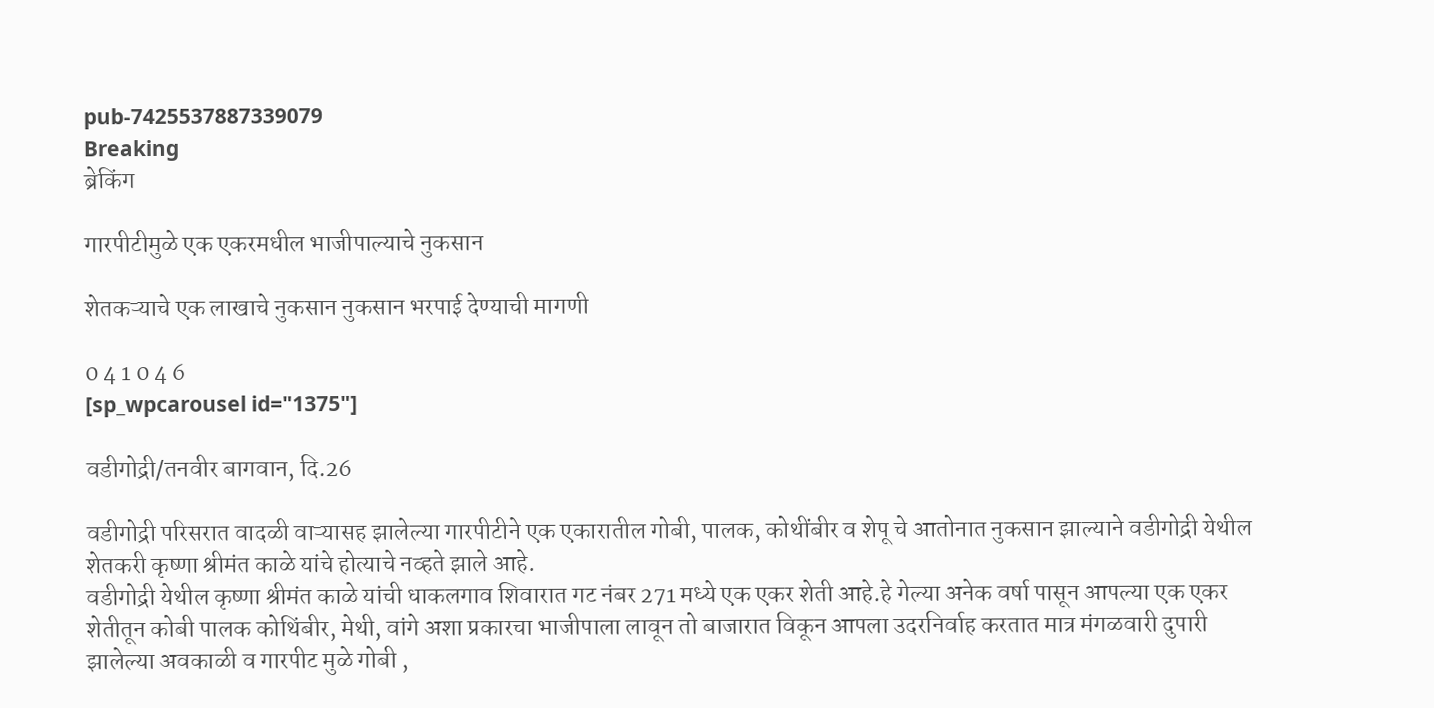pub-7425537887339079
Breaking
ब्रेकिंग

गारपीटीमुळे एक एकरमधील भाजीपाल्याचे नुकसान

शेतकऱ्याचे एक लाखाचे नुकसान नुकसान भरपाई देण्याची मागणी

0 4 1 0 4 6
[sp_wpcarousel id="1375"]

वडीगोद्री/तनवीर बागवान, दि.26

वडीगोद्री परिसरात वादळी वाऱ्यासह झालेल्या गारपीटीने एक एकारातील गोबी, पालक, कोथींबीर व शेपू चे आतोनात नुकसान झाल्याने वडीगोद्री येथील शेतकरी कृष्णा श्रीमंत काळे यांचे होत्याचे नव्हते झाले आहे.
वडीगोद्री येथील कृष्णा श्रीमंत काळे यांची धाकलगाव शिवारात गट नंबर 271 मध्ये एक एकर शेती आहे.हे गेल्या अनेक वर्षा पासून आपल्या एक एकर शेतीतून कोबी पालक कोथिंबीर, मेथी, वांगे अशा प्रकारचा भाजीपाला लावून तो बाजारात विकून आपला उदरनिर्वाह करतात मात्र मंगळवारी दुपारी झालेल्या अवकाळी व गारपीट मुळे गोबी ,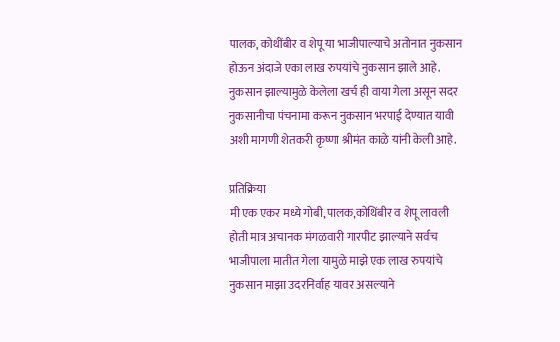पालक, कोथींबीर व शेपू या भाजीपाल्याचे अतोनात नुकसान होऊन अंदाजे एका लाख रुपयांचे नुकसान झाले आहे. नुकसान झाल्यामुळे केलेला खर्च ही वाया गेला असून सदर नुकसानीचा पंचनामा करून नुकसान भरपाई देण्यात यावी अशी मागणी शेतकरी कृष्णा श्रीमंत काळे यांनी केली आहे.

प्रतिक्रिया
मी एक एकर मध्ये गोबी,पालक,कोथिंबीर व शेपू लावली होती मात्र अचानक मंगळवारी गारपीट झाल्याने सर्वच भाजीपाला मातीत गेला यामुळे माझे एक लाख रुपयांचे नुकसान माझा उदरनिर्वाह यावर असल्याने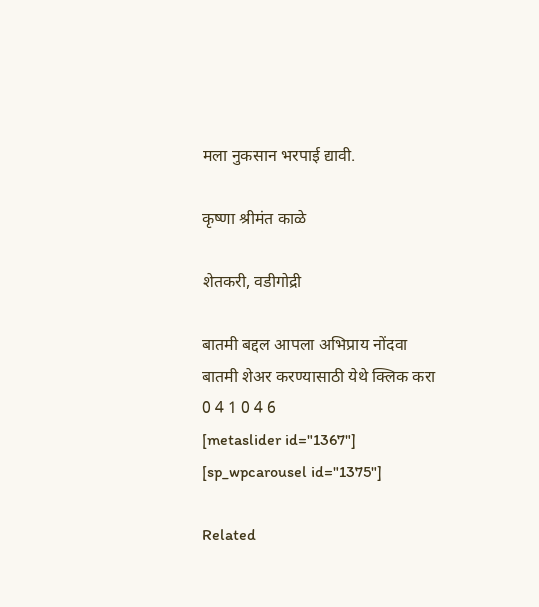मला नुकसान भरपाई द्यावी.

कृष्णा श्रीमंत काळे

शेतकरी, वडीगोद्री

बातमी बद्दल आपला अभिप्राय नोंदवा
बातमी शेअर करण्यासाठी येथे क्लिक करा
0 4 1 0 4 6
[metaslider id="1367"]
[sp_wpcarousel id="1375"]

Related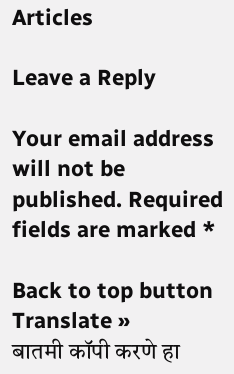Articles

Leave a Reply

Your email address will not be published. Required fields are marked *

Back to top button
Translate »
बातमी कॉपी करणे हा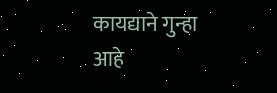कायद्याने गुन्हा आहे